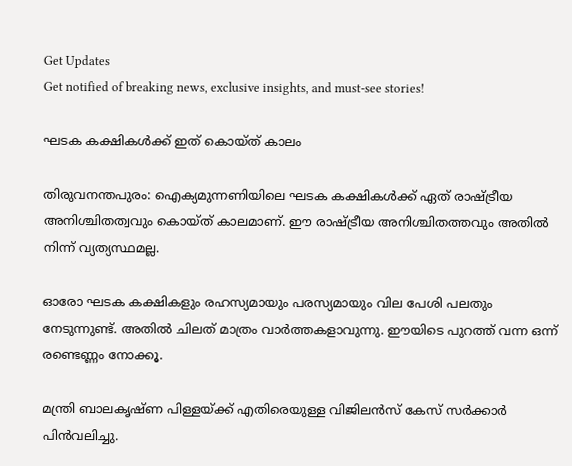Get Updates
Get notified of breaking news, exclusive insights, and must-see stories!

ഘടക കക്ഷികള്‍ക്ക് ഇത് കൊയ്ത് കാലം

തിരുവനന്തപുരം: ഐക്യമുന്നണിയിലെ ഘടക കക്ഷികള്‍ക്ക് ഏത് രാഷ്ട്രീയ അനിശ്ചിതത്വവും കൊയ്ത് കാലമാണ്. ഈ രാഷ്ട്രീയ അനിശ്ചിതത്തവും അതില്‍ നിന്ന് വ്യത്യസ്ഥമല്ല.

ഓരോ ഘടക കക്ഷികളും രഹസ്യമായും പരസ്യമായും വില പേശി പലതും നേടുന്നുണ്ട്. അതില്‍ ചിലത് മാത്രം വാര്‍ത്തകളാവുന്നു. ഈയിടെ പുറത്ത് വന്ന ഒന്ന് രണ്ടെണ്ണം നോക്കൂ.

മന്ത്രി ബാലകൃഷ്ണ പിള്ളയ്ക്ക് എതിരെയുള്ള വിജിലന്‍സ് കേസ് സര്‍ക്കാര്‍ പിന്‍വലിച്ചു.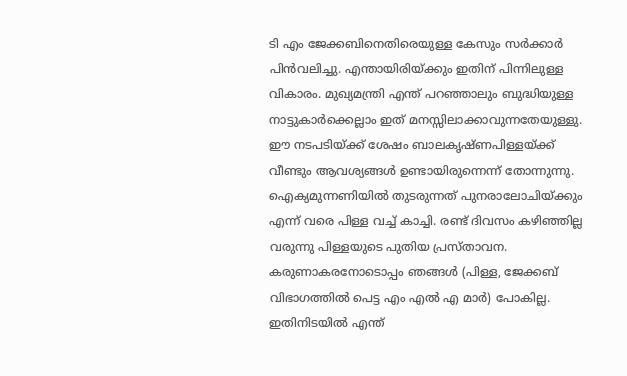ടി എം ജേക്കബിനെതിരെയുള്ള കേസും സര്‍ക്കാര്‍ പിന്‍വലിച്ചു. എന്തായിരിയ്ക്കും ഇതിന് പിന്നിലുള്ള വികാരം. മുഖ്യമന്ത്രി എന്ത് പറഞ്ഞാലും ബുദ്ധിയുള്ള നാട്ടുകാര്‍ക്കെല്ലാം ഇത് മനസ്സിലാക്കാവുന്നതേയുള്ളു. ഈ നടപടിയ്ക്ക് ശേഷം ബാലകൃഷ്ണപിള്ളയ്ക്ക് വീണ്ടും ആവശ്യങ്ങള്‍ ഉണ്ടായിരുന്നെന്ന് തോന്നുന്നു. ഐക്യമുന്നണിയില്‍ തുടരുന്നത് പുനരാലോചിയ്ക്കും എന്ന് വരെ പിള്ള വച്ച് കാച്ചി. രണ്ട് ദിവസം കഴിഞ്ഞില്ല വരുന്നു പിള്ളയുടെ പുതിയ പ്രസ്താവന. കരുണാകരനോടൊപ്പം ഞങ്ങള്‍ (പിള്ള, ജേക്കബ് വിഭാഗത്തില്‍ പെട്ട എം എല്‍ എ മാര്‍) പോകില്ല. ഇതിനിടയില്‍ എന്ത്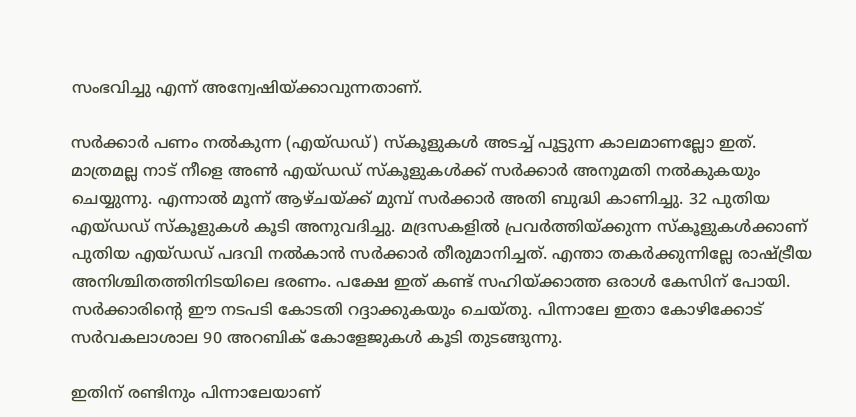സംഭവിച്ചു എന്ന് അന്വേഷിയ്ക്കാവുന്നതാണ്.

സര്‍ക്കാര്‍ പണം നല്‍കുന്ന (എയ്ഡഡ്) സ്കൂളുകള്‍ അടച്ച് പൂട്ടുന്ന കാലമാണല്ലോ ഇത്. മാത്രമല്ല നാട് നീളെ അണ്‍ എയ്ഡഡ് സ്കൂളുകള്‍ക്ക് സര്‍ക്കാര്‍ അനുമതി നല്‍കുകയും ചെയ്യുന്നു. എന്നാല്‍ മൂന്ന് ആഴ്ചയ്ക്ക് മുമ്പ് സര്‍ക്കാര്‍ അതി ബുദ്ധി കാണിച്ചു. 32 പുതിയ എയ്ഡഡ് സ്കൂളുകള്‍ കൂടി അനുവദിച്ചു. മദ്രസകളില്‍ പ്രവര്‍ത്തിയ്ക്കുന്ന സ്കൂളുകള്‍ക്കാണ് പുതിയ എയ്ഡഡ് പദവി നല്‍കാന്‍ സര്‍ക്കാര്‍ തീരുമാനിച്ചത്. എന്താ തകര്‍ക്കുന്നില്ലേ രാഷ്ട്രീയ അനിശ്ചിതത്തിനിടയിലെ ഭരണം. പക്ഷേ ഇത് കണ്ട് സഹിയ്ക്കാത്ത ഒരാള്‍ കേസിന് പോയി. സര്‍ക്കാരിന്റെ ഈ നടപടി കോടതി റദ്ദാക്കുകയും ചെയ്തു. പിന്നാലേ ഇതാ കോഴിക്കോട് സര്‍വകലാശാല 90 അറബിക് കോളേജുകള്‍ കൂടി തുടങ്ങുന്നു.

ഇതിന് രണ്ടിനും പിന്നാലേയാണ്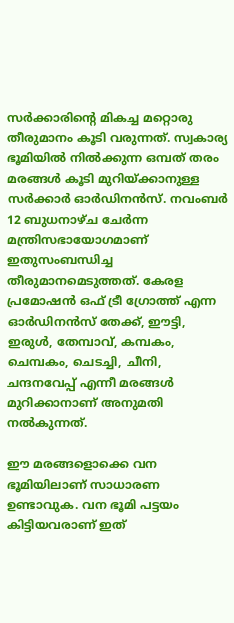സര്‍ക്കാരിന്റെ മികച്ച മറ്റൊരു തീരുമാനം കൂടി വരുന്നത്. സ്വകാര്യ ഭൂമിയില്‍ നില്‍ക്കുന്ന ഒമ്പത് തരം മരങ്ങള്‍ കൂടി മുറിയ്ക്കാനുള്ള സര്‍ക്കാര്‍ ഓര്‍ഡിനന്‍സ്. നവംബര്‍ 12 ബുധനാഴ്ച ചേര്‍ന്ന മന്ത്രിസഭായോഗമാണ് ഇതുസംബന്ധിച്ച തീരുമാനമെടുത്തത്. കേരള പ്രമോഷന്‍ ഒഫ് ട്രീ ഗ്രോത്ത് എന്ന ഓര്‍ഡിനന്‍സ് തേക്ക്, ഈട്ടി, ഇരുള്‍, തേമ്പാവ്, കമ്പകം, ചെമ്പകം, ചെടച്ചി, ചീനി, ചന്ദനവേപ്പ് എന്നീ മരങ്ങള്‍ മുറിക്കാനാണ് അനുമതി നല്‍കുന്നത്.

ഈ മരങ്ങളൊക്കെ വന ഭൂമിയിലാണ് സാധാരണ ഉണ്ടാവുക. വന ഭൂമി പട്ടയം കിട്ടിയവരാണ് ഇത്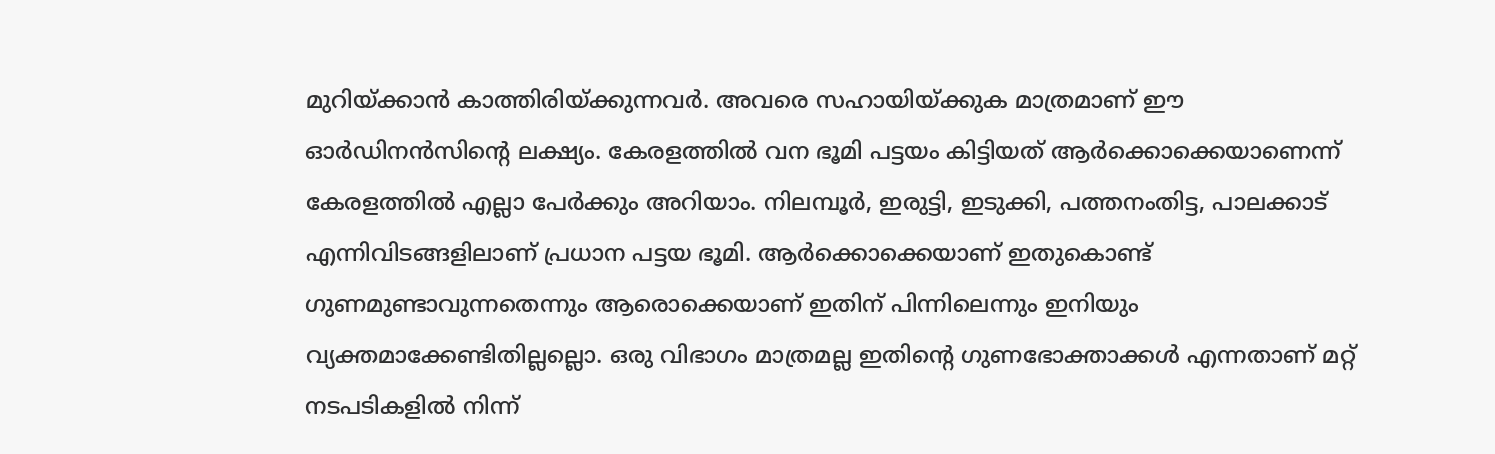മുറിയ്ക്കാന്‍ കാത്തിരിയ്ക്കുന്നവര്‍. അവരെ സഹായിയ്ക്കുക മാത്രമാണ് ഈ ഓര്‍ഡിനന്‍സിന്റെ ലക്ഷ്യം. കേരളത്തില്‍ വന ഭൂമി പട്ടയം കിട്ടിയത് ആര്‍ക്കൊക്കെയാണെന്ന് കേരളത്തില്‍ എല്ലാ പേര്‍ക്കും അറിയാം. നിലമ്പൂര്‍, ഇരുട്ടി, ഇടുക്കി, പത്തനംതിട്ട, പാലക്കാട് എന്നിവിടങ്ങളിലാണ് പ്രധാന പട്ടയ ഭൂമി. ആര്‍ക്കൊക്കെയാണ് ഇതുകൊണ്ട് ഗുണമുണ്ടാവുന്നതെന്നും ആരൊക്കെയാണ് ഇതിന് പിന്നിലെന്നും ഇനിയും വ്യക്തമാക്കേണ്ടിതില്ലല്ലൊ. ഒരു വിഭാഗം മാത്രമല്ല ഇതിന്റെ ഗുണഭോക്താക്കള്‍ എന്നതാണ് മറ്റ് നടപടികളില്‍ നിന്ന്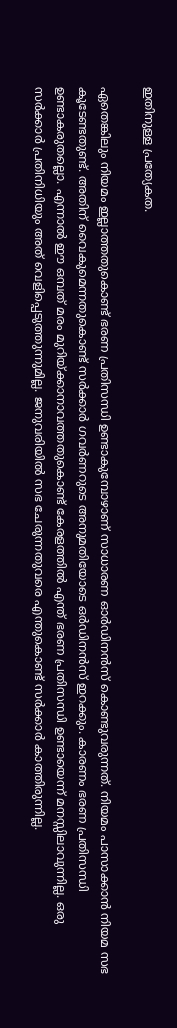ഇതിനുള്ള പ്രത്യേകത.

ഏതെങ്കിലും നിയമം ഇല്ലാത്തതുകൊണ്ട് ഭരണ പ്രതിസന്ധി ഉണ്ടാകുമ്പോഴാണ് സാധാരണ ഓര്‍ഡിനന്‍സ് കൊണ്ടുവരുന്നത്. നിയമം പാസാക്കാന്‍ നിയമ സഭ കൂടേണ്ടതുണ്ട്. അതിന് വൈകുമെന്നതുകൊണ്ട് സര്‍ക്കാര്‍ ഗവര്‍ണറുടെ അനുമതിയോടെ ഒര്‍ഡിനന്‍സ് ഇറക്കും. കാരണം ഭരണ പ്രതിസന്ധി ഉണ്ടാകരുതല്ലൊ. എന്നാല്‍ ഈ ഒമ്പത് മരം മുറിയ്ക്കാനാവത്തതുകൊണ്ട് കേരളത്തില്‍ എന്ത് ഭരണ പ്രതിസന്ധി ഉണ്ടായെന്ന് മനസ്സിലാവുന്നില്ല. ഒരു സര്‍ക്കാര്‍ പ്രതിനിധിയും അത് വെളിപ്പെടുത്തുന്നുമില്ല. ജനുവരിയില്‍ സഭ ചേരുന്നതുവരെ എന്തുകൊണ്ട് സര്‍ക്കാര്‍ കാത്തിരുന്നില്ല.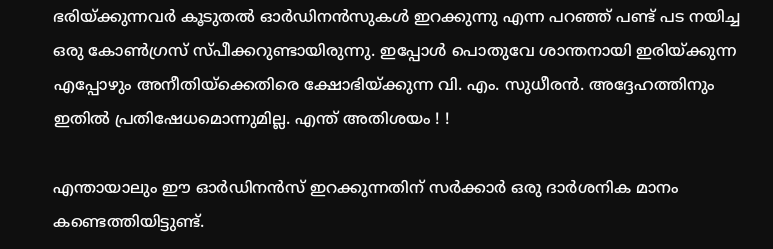ഭരിയ്ക്കുന്നവര്‍ കൂടുതല്‍ ഓര്‍ഡിനന്‍സുകള്‍ ഇറക്കുന്നു എന്ന പറഞ്ഞ് പണ്ട് പട നയിച്ച ഒരു കോണ്‍ഗ്രസ് സ്പീക്കറുണ്ടായിരുന്നു. ഇപ്പോള്‍ പൊതുവേ ശാന്തനായി ഇരിയ്ക്കുന്ന എപ്പോഴും അനീതിയ്ക്കെതിരെ ക്ഷോഭിയ്ക്കുന്ന വി. എം. സുധീരന്‍. അദ്ദേഹത്തിനും ഇതില്‍ പ്രതിഷേധമൊന്നുമില്ല. എന്ത് അതിശയം ! !

എന്തായാലും ഈ ഓര്‍ഡിനന്‍സ് ഇറക്കുന്നതിന് സര്‍ക്കാര്‍ ഒരു ദാര്‍ശനിക മാനം കണ്ടെത്തിയിട്ടുണ്ട്.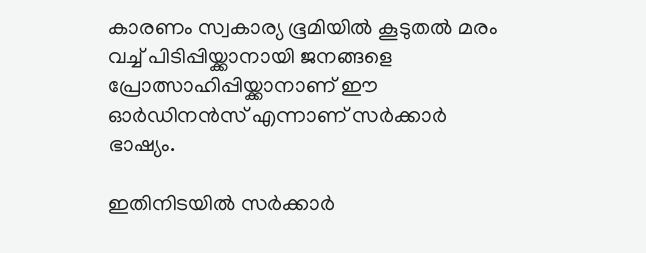കാരണം സ്വകാര്യ ഭൂമിയില്‍ കൂടുതല്‍ മരം വച്ച് പിടിപ്പിയ്ക്കാനായി ജനങ്ങളെ പ്രോത്സാഹിപ്പിയ്ക്കാനാണ് ഈ ഓര്‍ഡിനന്‍സ് എന്നാണ് സര്‍ക്കാര്‍ ഭാഷ്യം.

ഇതിനിടയില്‍ സര്‍ക്കാര്‍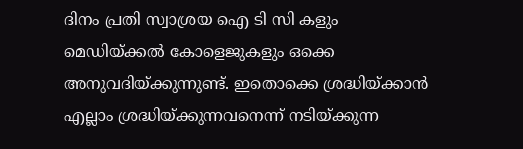ദിനം പ്രതി സ്വാശ്രയ ഐ ടി സി കളും മെഡിയ്ക്കല്‍ കോളെജുകളും ഒക്കെ അനുവദിയ്ക്കുന്നുണ്ട്. ഇതൊക്കെ ശ്രദ്ധിയ്ക്കാന്‍ എല്ലാം ശ്രദ്ധിയ്ക്കുന്നവനെന്ന് നടിയ്ക്കുന്ന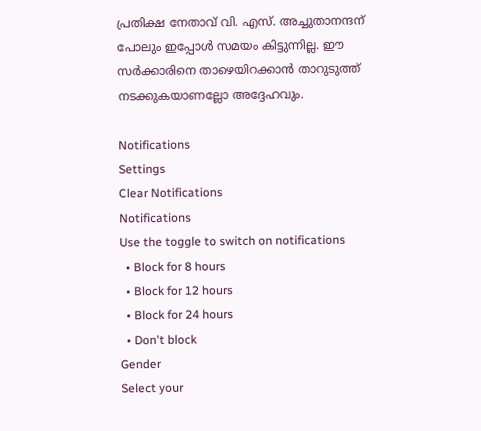പ്രതിക്ഷ നേതാവ് വി. എസ്. അച്ചുതാനന്ദന് പോലും ഇപ്പോള്‍ സമയം കിട്ടുന്നില്ല. ഈ സര്‍ക്കാരിനെ താഴെയിറക്കാന്‍ താറുടുത്ത് നടക്കുകയാണല്ലോ അദ്ദേഹവും.

Notifications
Settings
Clear Notifications
Notifications
Use the toggle to switch on notifications
  • Block for 8 hours
  • Block for 12 hours
  • Block for 24 hours
  • Don't block
Gender
Select your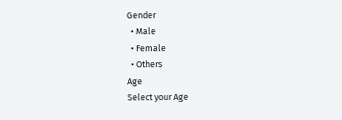Gender
  • Male
  • Female
  • Others
Age
Select your Age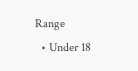Range
  • Under 18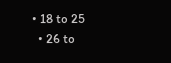• 18 to 25
  • 26 to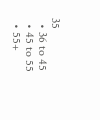35
  • 36 to 45
  • 45 to 55
  • 55+